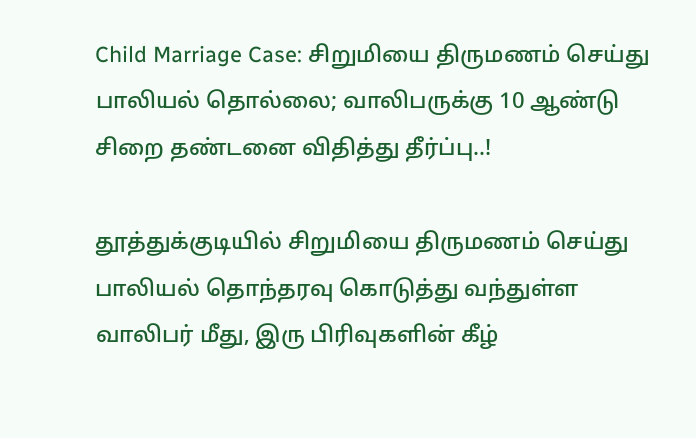Child Marriage Case: சிறுமியை திருமணம் செய்து பாலியல் தொல்லை; வாலிபருக்கு 10 ஆண்டு சிறை தண்டனை விதித்து தீர்ப்பு..!

தூத்துக்குடியில் சிறுமியை திருமணம் செய்து பாலியல் தொந்தரவு கொடுத்து வந்துள்ள வாலிபர் மீது, இரு பிரிவுகளின் கீழ்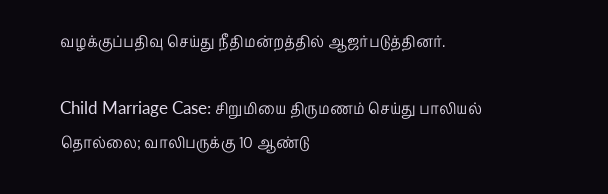வழக்குப்பதிவு செய்து நீதிமன்றத்தில் ஆஜர்படுத்தினர்.

Child Marriage Case: சிறுமியை திருமணம் செய்து பாலியல் தொல்லை; வாலிபருக்கு 10 ஆண்டு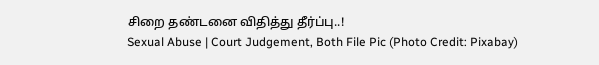சிறை தண்டனை விதித்து தீர்ப்பு..!
Sexual Abuse | Court Judgement, Both File Pic (Photo Credit: Pixabay)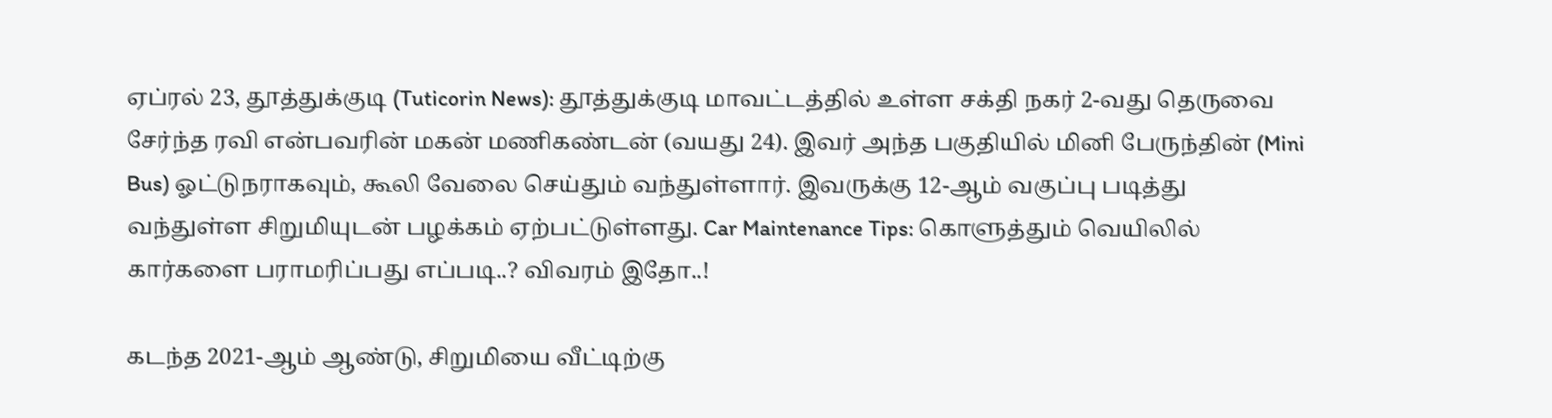ஏப்ரல் 23, தூத்துக்குடி (Tuticorin News): தூத்துக்குடி மாவட்டத்தில் உள்ள சக்தி நகர் 2-வது தெருவை சேர்ந்த ரவி என்பவரின் மகன் மணிகண்டன் (வயது 24). இவர் அந்த பகுதியில் மினி பேருந்தின் (Mini Bus) ஓட்டுநராகவும், கூலி வேலை செய்தும் வந்துள்ளார். இவருக்கு 12-ஆம் வகுப்பு படித்து வந்துள்ள சிறுமியுடன் பழக்கம் ஏற்பட்டுள்ளது. Car Maintenance Tips: கொளுத்தும் வெயிலில் கார்களை பராமரிப்பது எப்படி..? விவரம் இதோ..!

கடந்த 2021-ஆம் ஆண்டு, சிறுமியை வீட்டிற்கு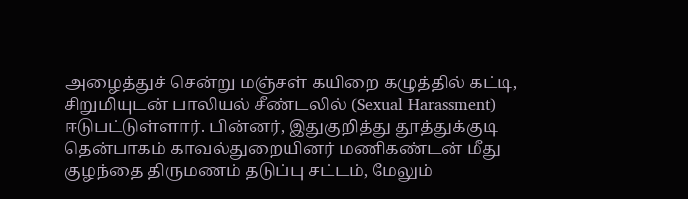அழைத்துச் சென்று மஞ்சள் கயிறை கழுத்தில் கட்டி, சிறுமியுடன் பாலியல் சீண்டலில் (Sexual Harassment) ஈடுபட்டுள்ளார். பின்னர், இதுகுறித்து தூத்துக்குடி தென்பாகம் காவல்துறையினர் மணிகண்டன் மீது குழந்தை திருமணம் தடுப்பு சட்டம், மேலும்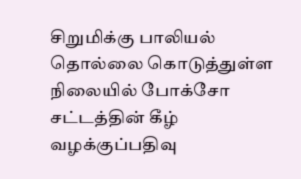சிறுமிக்கு பாலியல் தொல்லை கொடுத்துள்ள நிலையில் போக்சோ சட்டத்தின் கீழ் வழக்குப்பதிவு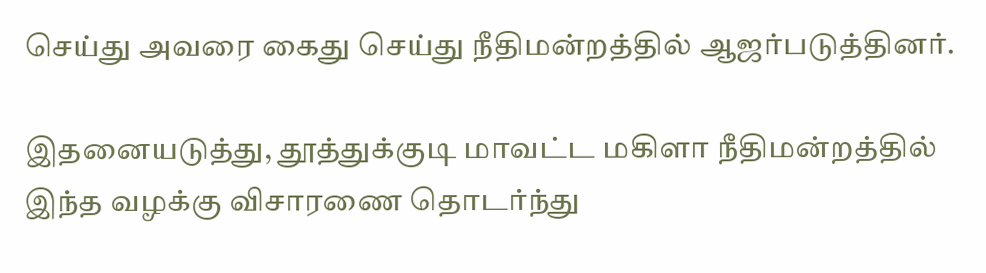செய்து அவரை கைது செய்து நீதிமன்றத்தில் ஆஜர்படுத்தினர்.

இதனையடுத்து, தூத்துக்குடி மாவட்ட மகிளா நீதிமன்றத்தில் இந்த வழக்கு விசாரணை தொடர்ந்து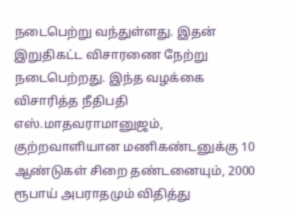நடைபெற்று வந்துள்ளது. இதன் இறுதிகட்ட விசாரணை நேற்று நடைபெற்றது. இந்த வழக்கை விசாரித்த நீதிபதி எஸ்.மாதவராமானுஜம், குற்றவாளியான மணிகண்டனுக்கு 10 ஆண்டுகள் சிறை தண்டனையும், 2000 ரூபாய் அபராதமும் விதித்து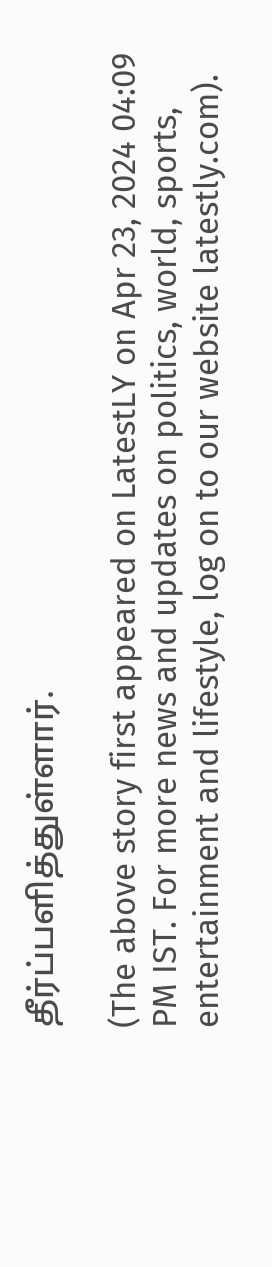தீர்ப்பளித்துள்ளார்.

(The above story first appeared on LatestLY on Apr 23, 2024 04:09 PM IST. For more news and updates on politics, world, sports, entertainment and lifestyle, log on to our website latestly.com).